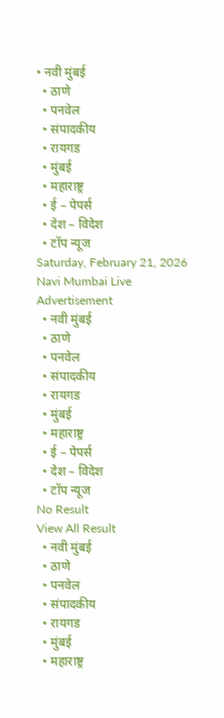• नवी मुंबई
  • ठाणे
  • पनवेल
  • संपादकीय
  • रायगड
  • मुंबई
  • महाराष्ट्र
  • ई – पेपर्स
  • देश – विदेश
  • टॉप न्यूज
Saturday, February 21, 2026
Navi Mumbai Live
Advertisement
  • नवी मुंबई
  • ठाणे
  • पनवेल
  • संपादकीय
  • रायगड
  • मुंबई
  • महाराष्ट्र
  • ई – पेपर्स
  • देश – विदेश
  • टॉप न्यूज
No Result
View All Result
  • नवी मुंबई
  • ठाणे
  • पनवेल
  • संपादकीय
  • रायगड
  • मुंबई
  • महाराष्ट्र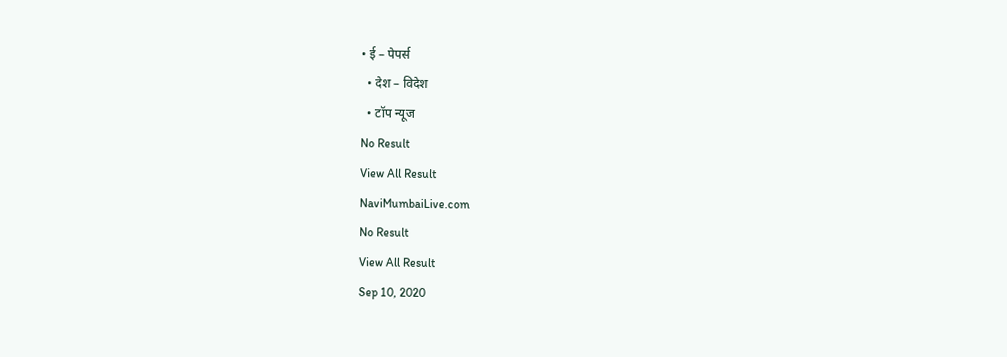• ई – पेपर्स
  • देश – विदेश
  • टॉप न्यूज
No Result
View All Result
NaviMumbaiLive.com
No Result
View All Result
Sep 10, 2020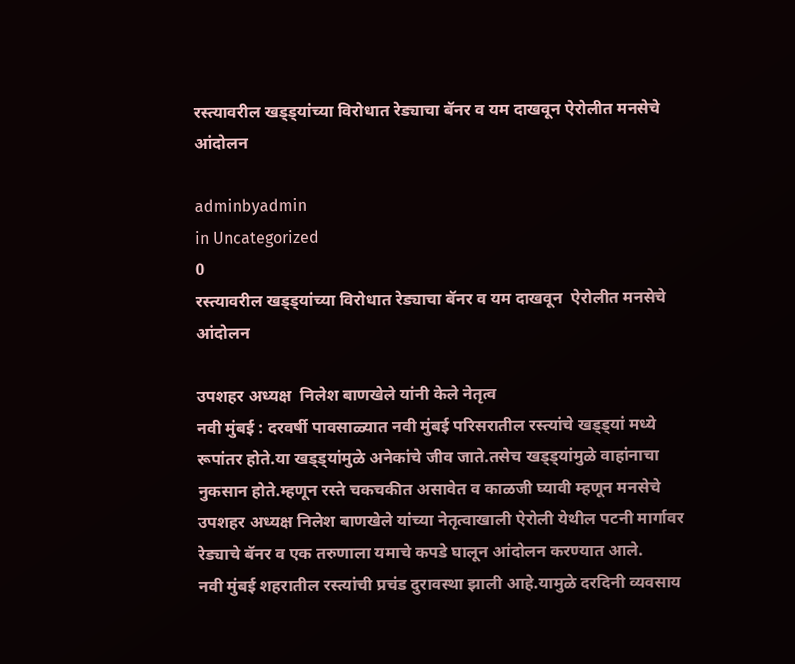रस्त्यावरील खड्ड्यांच्या विरोधात रेड्याचा बॅनर व यम दाखवून ऐरोलीत मनसेचे आंदोलन

adminbyadmin
in Uncategorized
0
रस्त्यावरील खड्ड्यांच्या विरोधात रेड्याचा बॅनर व यम दाखवून  ऐरोलीत मनसेचे आंदोलन

उपशहर अध्यक्ष  निलेश बाणखेले यांनी केले नेतृत्व
नवी मुंबई : दरवर्षी पावसाळ्यात नवी मुंबई परिसरातील रस्त्यांचे खड्ड्यां मध्ये रूपांतर होते.या खड्ड्यांमुळे अनेकांचे जीव जाते.तसेच खड्ड्यांमुळे वाहांनाचा नुकसान होते.म्हणून रस्ते चकचकीत असावेत व काळजी घ्यावी म्हणून मनसेचे उपशहर अध्यक्ष निलेश बाणखेले यांच्या नेतृत्वाखाली ऐरोली येथील पटनी मार्गावर रेड्याचे बॅनर व एक तरुणाला यमाचे कपडे घालून आंदोलन करण्यात आले.
नवी मुंबई शहरातील रस्त्यांची प्रचंड दुरावस्था झाली आहे.यामुळे दरदिनी व्यवसाय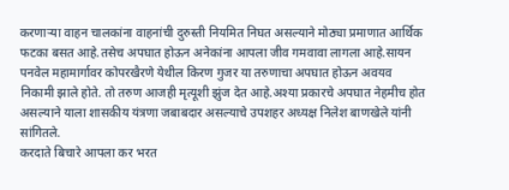करणाऱ्या वाहन चालकांना वाहनांची दुरुस्ती नियमित निघत असल्याने मोठ्या प्रमाणात आर्थिक फटका बसत आहे.तसेच अपघात होऊन अनेकांना आपला जीव गमवावा लागला आहे.सायन पनवेल महामार्गावर कोपरखैरणे येथील किरण गुजर या तरुणाचा अपघात होऊन अवयव निकामी झाले होते. तो तरुण आजही मृत्यूशी झुंज देत आहे.अश्या प्रकारचे अपघात नेहमीच होत असल्याने याला शासकीय यंत्रणा जबाबदार असल्याचे उपशहर अध्यक्ष निलेश बाणखेले यांनी सांगितले.
करदाते बिचारे आपला कर भरत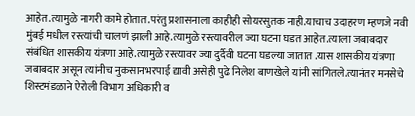आहेत.त्यामुळे नागरी कामे होतात.परंतु प्रशासनाला काहीही सोयरसुतक नाही.याचाच उदाहरण म्हणजे नवी मुंबई मधील रस्त्यांची चालणं झाली आहे.त्यामुळे रस्त्यावरील ज्या घटना घडत आहेत.त्याला जबाबदार संबंधित शासकीय यंत्रणा आहे.त्यामुळे रस्त्यावर ज्या दुर्दैवी घटना घडल्या जातात .यास शासकीय यंत्रणा जबाबदार असून त्यांनीच नुकसानभरपाई द्यावी असेही पुढे निलेश बाणखेले यांनी सांगितले.त्यानंतर मनसेचे शिस्टमंडळाने ऐरोली विभाग अधिकारी व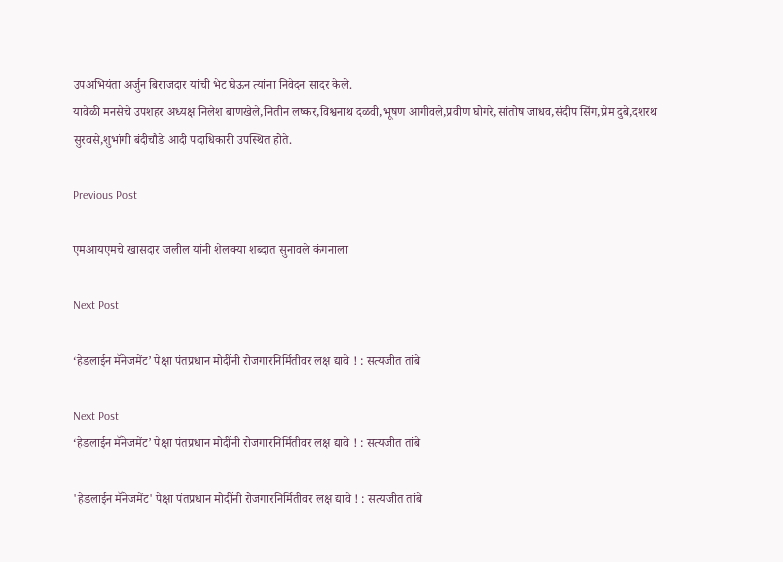उपअभियंता अर्जुन बिराजदार यांची भेट घेऊन त्यांना निवेदन सादर केले.
यावेळी मनसेचे उपशहर अध्यक्ष निलेश बाणखेले,नितीन लष्कर,विश्वनाथ दळवी,भूषण आगीवले,प्रवीण घोगरे,सांतोष जाधव,संदीप सिंग,प्रेम दुबे,दशरथ सुरवसे,शुभांगी बंदीचौडे आदी पदाधिकारी उपस्थित होते.

Previous Post

एमआयएमचे खासदार जलील यांनी शेलक्या शब्दात सुनावले कंगनाला

Next Post

‘हेडलाईन मॅनेजमेंट’ पेक्षा पंतप्रधान मोदींनी रोजगारनिर्मितीवर लक्ष द्यावे ! : सत्यजीत तांबे

Next Post
‘हेडलाईन मॅनेजमेंट’ पेक्षा पंतप्रधान मोदींनी रोजगारनिर्मितीवर लक्ष द्यावे ! : सत्यजीत तांबे

'हेडलाईन मॅनेजमेंट' पेक्षा पंतप्रधान मोदींनी रोजगारनिर्मितीवर लक्ष द्यावे ! : सत्यजीत तांबे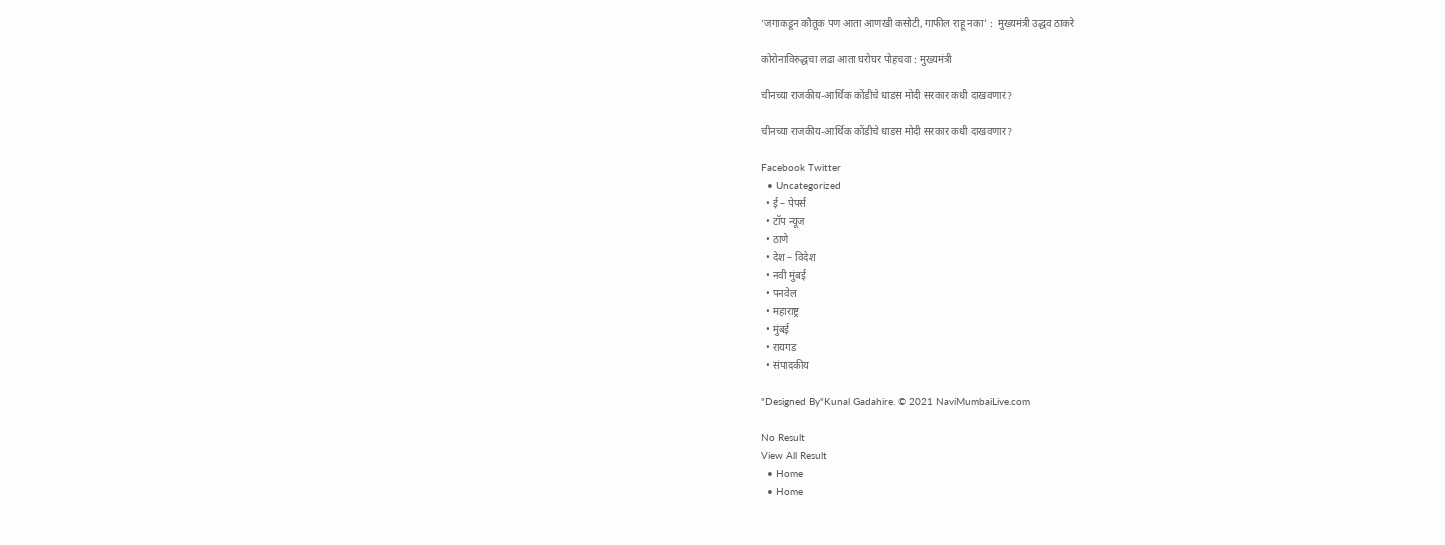‘जगाकडून कौतूक पण आता आणखी कसोटी, गाफील राहू नका’ :  मुख्यमंत्री उद्धव ठाकरे

कोरोनाविरुद्धचा लढा आता घरोघर पोहचवा : मुख्यमंत्री

चीनच्या राजकीय-आर्थिक कोंडीचे धाडस मोदी सरकार कधी दाखवणार?

चीनच्या राजकीय-आर्थिक कोंडीचे धाडस मोदी सरकार कधी दाखवणार?

Facebook Twitter
  • Uncategorized
  • ई – पेपर्स
  • टॉप न्यूज
  • ठाणे
  • देश – विदेश
  • नवी मुंबई
  • पनवेल
  • महाराष्ट्र
  • मुंबई
  • रायगड
  • संपादकीय

"Designed By"Kunal Gadahire. © 2021 NaviMumbaiLive.com

No Result
View All Result
  • Home
  • Home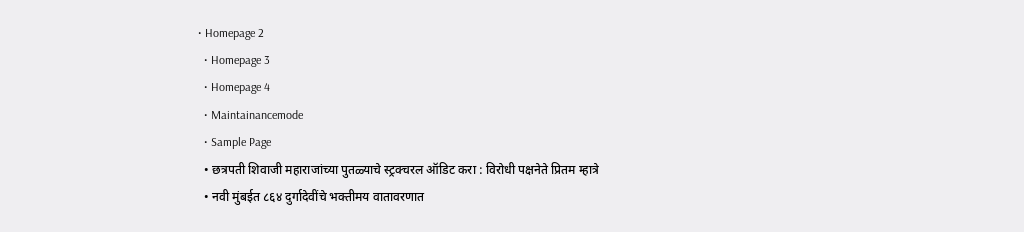• Homepage 2
  • Homepage 3
  • Homepage 4
  • Maintainancemode
  • Sample Page
  • छत्रपती शिवाजी महाराजांच्या पुतळ्याचे स्ट्रक्चरल ऑडिट करा : विरोधी पक्षनेते प्रितम म्हात्रे
  • नवी मुंबईत ८६४ दुर्गादेवींचे भक्तीमय वातावरणात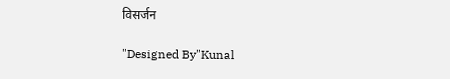विसर्जन

"Designed By"Kunal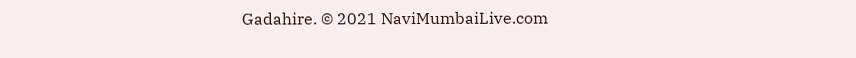Gadahire. © 2021 NaviMumbaiLive.com